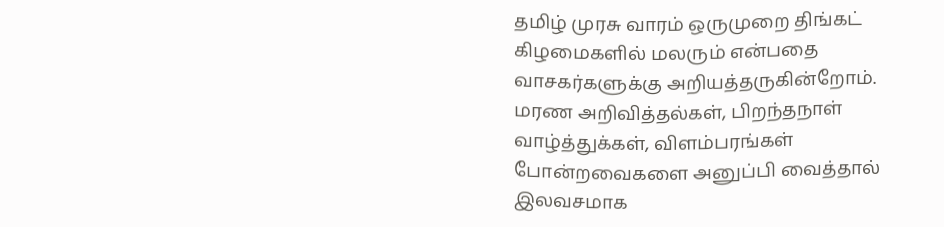தமிழ் முரசு வாரம் ஒருமுறை திங்கட் கிழமைகளில் மலரும் என்பதை வாசகர்களுக்கு அறியத்தருகின்றோம். மரண அறிவித்தல்கள், பிறந்தநாள் வாழ்த்துக்கள், விளம்பரங்கள் போன்றவைகளை அனுப்பி வைத்தால் இலவசமாக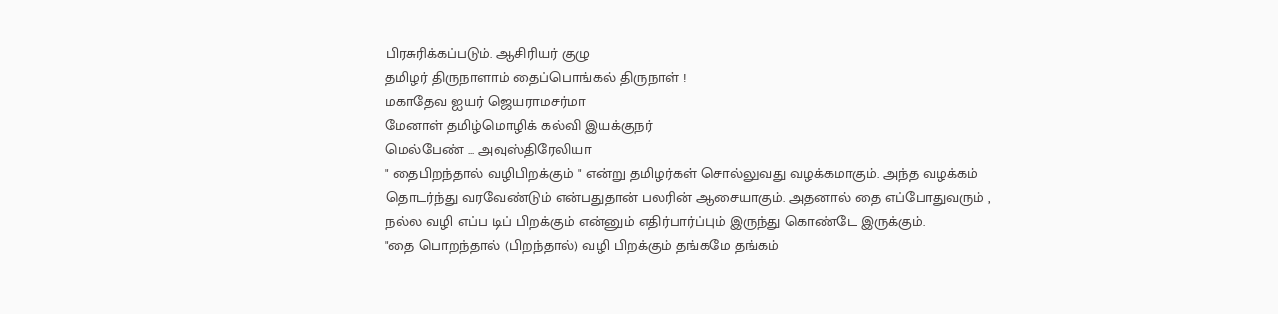பிரசுரிக்கப்படும். ஆசிரியர் குழு
தமிழர் திருநாளாம் தைப்பொங்கல் திருநாள் !
மகாதேவ ஐயர் ஜெயராமசர்மா
மேனாள் தமிழ்மொழிக் கல்வி இயக்குநர்
மெல்பேண் ... அவுஸ்திரேலியா
" தைபிறந்தால் வழிபிறக்கும் " என்று தமிழர்கள் சொல்லுவது வழக்கமாகும். அந்த வழக்கம் தொடர்ந்து வரவேண்டும் என்பதுதான் பலரின் ஆசையாகும். அதனால் தை எப்போதுவரும் , நல்ல வழி எப்ப டிப் பிறக்கும் என்னும் எதிர்பார்ப்பும் இருந்து கொண்டே இருக்கும்.
"தை பொறந்தால் (பிறந்தால்) வழி பிறக்கும் தங்கமே தங்கம்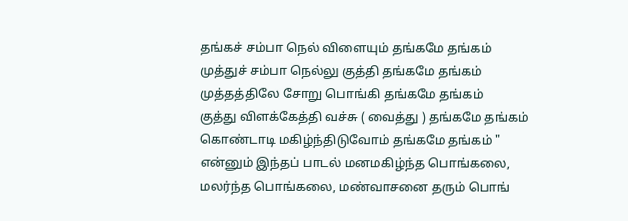தங்கச் சம்பா நெல் விளையும் தங்கமே தங்கம்
முத்துச் சம்பா நெல்லு குத்தி தங்கமே தங்கம்
முத்தத்திலே சோறு பொங்கி தங்கமே தங்கம்
குத்து விளக்கேத்தி வச்சு ( வைத்து ) தங்கமே தங்கம்
கொண்டாடி மகிழ்ந்திடுவோம் தங்கமே தங்கம் "
என்னும் இந்தப் பாடல் மனமகிழ்ந்த பொங்கலை, மலர்ந்த பொங்கலை, மண்வாசனை தரும் பொங்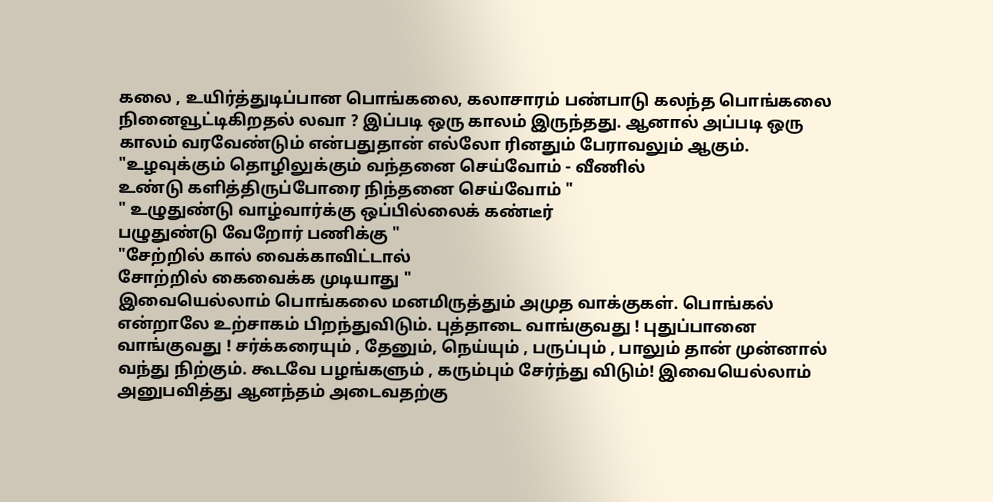கலை , உயிர்த்துடிப்பான பொங்கலை, கலாசாரம் பண்பாடு கலந்த பொங்கலை நினைவூட்டிகிறதல் லவா ? இப்படி ஒரு காலம் இருந்தது. ஆனால் அப்படி ஒரு காலம் வரவேண்டும் என்பதுதான் எல்லோ ரினதும் பேராவலும் ஆகும்.
"உழவுக்கும் தொழிலுக்கும் வந்தனை செய்வோம் - வீணில்
உண்டு களித்திருப்போரை நிந்தனை செய்வோம் "
" உழுதுண்டு வாழ்வார்க்கு ஒப்பில்லைக் கண்டீர்
பழுதுண்டு வேறோர் பணிக்கு "
"சேற்றில் கால் வைக்காவிட்டால்
சோற்றில் கைவைக்க முடியாது "
இவையெல்லாம் பொங்கலை மனமிருத்தும் அமுத வாக்குகள். பொங்கல் என்றாலே உற்சாகம் பிறந்துவிடும். புத்தாடை வாங்குவது ! புதுப்பானை வாங்குவது ! சர்க்கரையும் , தேனும், நெய்யும் , பருப்பும் , பாலும் தான் முன்னால் வந்து நிற்கும். கூடவே பழங்களும் , கரும்பும் சேர்ந்து விடும்! இவையெல்லாம் அனுபவித்து ஆனந்தம் அடைவதற்கு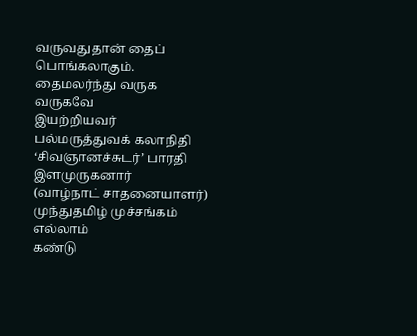வருவதுதான் தைப் பொங்கலாகும்.
தைமலர்ந்து வருக வருகவே
இயற்றியவர்
பல்மருத்துவக் கலாநிதி ‘சிவஞானச்சுடர்’ பாரதி இளமுருகனார்
(வாழ்நாட் சாதனையாளர்)
முந்துதமிழ் முச்சங்கம் எல்லாம்
கண்டு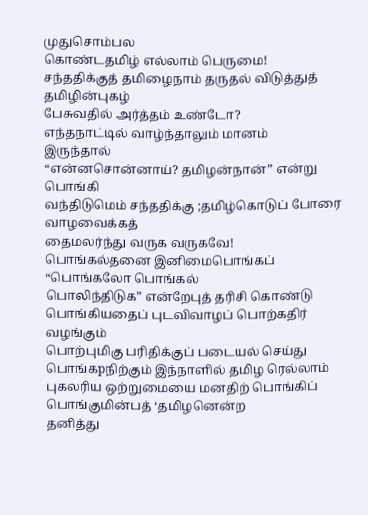முதுசொம்பல
கொண்டதமிழ் எல்லாம் பெருமை!
சந்ததிக்குத் தமிழைநாம் தருதல் விடுத்துத்
தமிழின்புகழ்
பேசுவதில் அர்த்தம் உண்டோ?
எந்தநாட்டில் வாழ்ந்தாலும் மானம்
இருந்தால்
“என்னசொன்னாய்? தமிழன்நான்” என்று பொங்கி
வந்திடுமெம் சந்ததிக்கு ;தமிழ்கொடுப் போரை
வாழவைக்கத்
தைமலர்ந்து வருக வருகவே!
பொங்கல்தனை இனிமைபொங்கப் “பொங்கலோ பொங்கல்
பொலிந்திடுக” என்றேபுத் தரிசி கொண்டு
பொங்கியதைப் புடவிவாழப் பொற்கதிர்
வழங்கும்
பொற்புமிகு பரிதிக்குப் படையல் செய்து
பொங்கpநிற்கும் இந்நாளில் தமிழ ரெல்லாம்
புகலரிய ஒற்றுமையை மனதிற் பொங்கிப்
பொங்குமின்பத் ‘தமிழனென்ற
தனித்து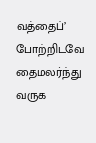வத்தைப்’
போற்றிடவே தைமலர்ந்து வருக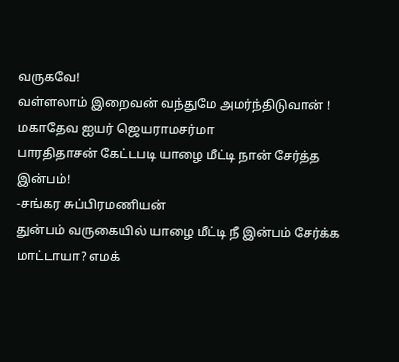வருகவே!
வள்ளலாம் இறைவன் வந்துமே அமர்ந்திடுவான் !
மகாதேவ ஐயர் ஜெயராமசர்மா
பாரதிதாசன் கேட்டபடி யாழை மீட்டி நான் சேர்த்த இன்பம்!
-சங்கர சுப்பிரமணியன்
துன்பம் வருகையில் யாழை மீட்டி நீ இன்பம் சேர்க்க மாட்டாயா? எமக்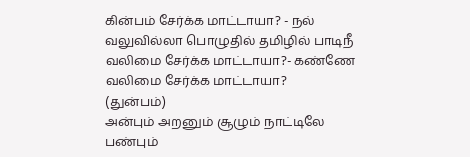கின்பம் சேர்க்க மாட்டாயா? - நல்
வலுவில்லா பொழுதில் தமிழில் பாடிநீ
வலிமை சேர்க்க மாட்டாயா?- கண்ணே
வலிமை சேர்க்க மாட்டாயா?
(துன்பம்)
அன்பும் அறனும் சூழும் நாட்டிலே
பண்பும்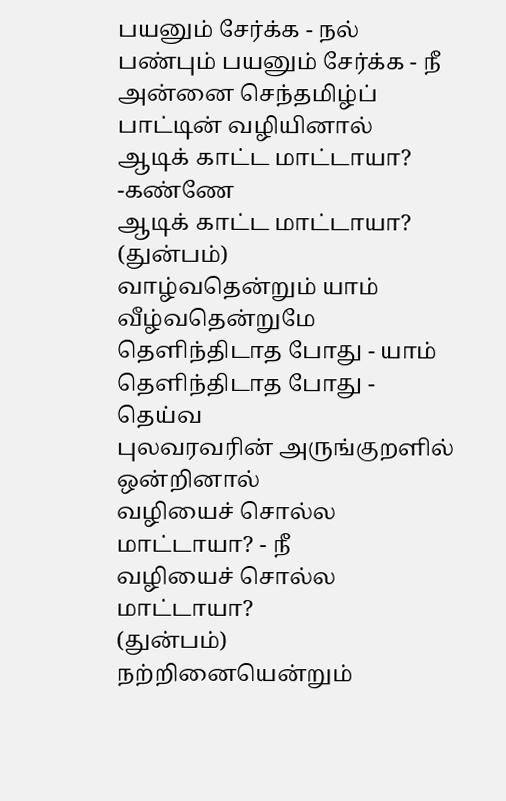பயனும் சேர்க்க - நல்
பண்பும் பயனும் சேர்க்க - நீ
அன்னை செந்தமிழ்ப் பாட்டின் வழியினால்
ஆடிக் காட்ட மாட்டாயா? -கண்ணே
ஆடிக் காட்ட மாட்டாயா?
(துன்பம்)
வாழ்வதென்றும் யாம் வீழ்வதென்றுமே
தெளிந்திடாத போது - யாம்
தெளிந்திடாத போது - தெய்வ
புலவரவரின் அருங்குறளில் ஒன்றினால்
வழியைச் சொல்ல மாட்டாயா? - நீ
வழியைச் சொல்ல மாட்டாயா?
(துன்பம்)
நற்றினையென்றும்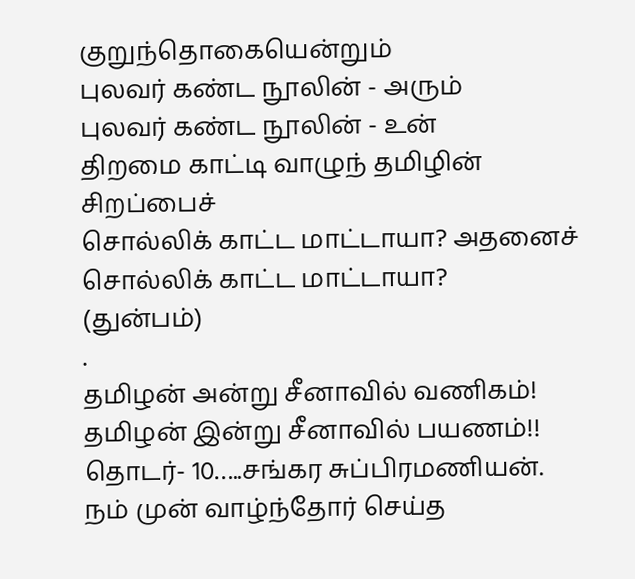குறுந்தொகையென்றும்
புலவர் கண்ட நூலின் - அரும்
புலவர் கண்ட நூலின் - உன்
திறமை காட்டி வாழுந் தமிழின் சிறப்பைச்
சொல்லிக் காட்ட மாட்டாயா? அதனைச்
சொல்லிக் காட்ட மாட்டாயா?
(துன்பம்)
.
தமிழன் அன்று சீனாவில் வணிகம்! தமிழன் இன்று சீனாவில் பயணம்!! தொடர்- 10…..சங்கர சுப்பிரமணியன்.
நம் முன் வாழ்ந்தோர் செய்த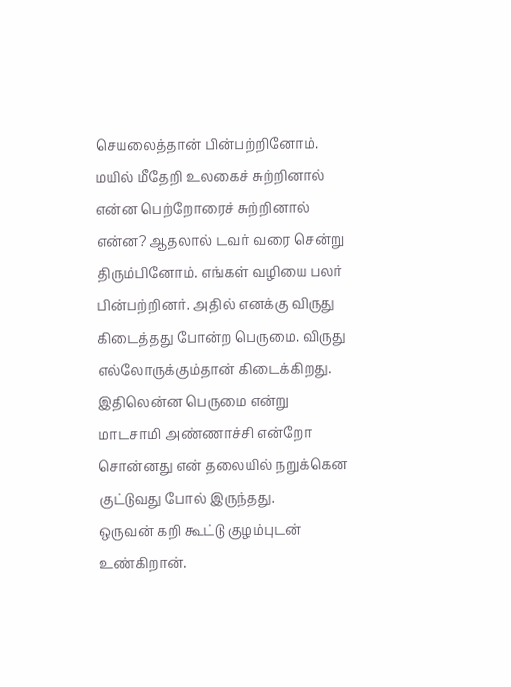செயலைத்தான் பின்பற்றினோம். மயில் மீதேறி உலகைச் சுற்றினால் என்ன பெற்றோரைச் சுற்றினால் என்ன? ஆதலால் டவர் வரை சென்று திரும்பினோம். எங்கள் வழியை பலர் பின்பற்றினர். அதில் எனக்கு விருது கிடைத்தது போன்ற பெருமை. விருது எல்லோருக்கும்தான் கிடைக்கிறது. இதிலென்ன பெருமை என்று மாடசாமி அண்ணாச்சி என்றோ சொன்னது என் தலையில் நறுக்கென குட்டுவது போல் இருந்தது.
ஒருவன் கறி கூட்டு குழம்புடன் உண்கிறான்.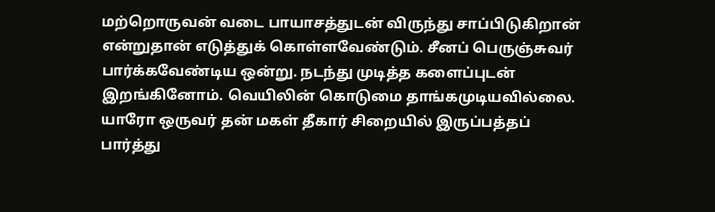மற்றொருவன் வடை பாயாசத்துடன் விருந்து சாப்பிடுகிறான் என்றுதான் எடுத்துக் கொள்ளவேண்டும். சீனப் பெருஞ்சுவர் பார்க்கவேண்டிய ஒன்று. நடந்து முடித்த களைப்புடன் இறங்கினோம். வெயிலின் கொடுமை தாங்கமுடியவில்லை. யாரோ ஒருவர் தன் மகள் தீகார் சிறையில் இருப்பத்தப் பார்த்து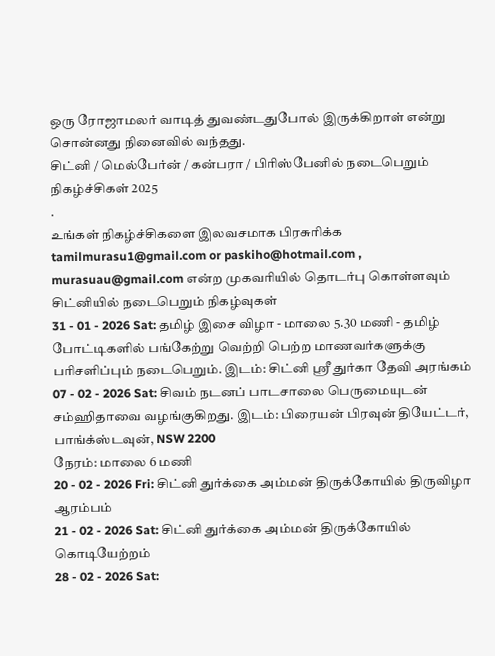ஒரு ரோஜாமலர் வாடித் துவண்டதுபோல் இருக்கிறாள் என்று சொன்னது நினைவில் வந்தது.
சிட்னி / மெல்பேர்ன் / கன்பரா / பிரிஸ்பேனில் நடைபெறும் நிகழ்ச்சிகள் 2025
.
உங்கள் நிகழ்ச்சிகளை இலவசமாக பிரசுரிக்க tamilmurasu1@gmail.com or paskiho@hotmail.com , murasuau@gmail.com என்ற முகவரியில் தொடர்பு கொள்ளவும்
சிட்னியில் நடைபெறும் நிகழ்வுகள்
31 - 01 - 2026 Sat: தமிழ் இசை விழா - மாலை 5.30 மணி - தமிழ் போட்டிகளில் பங்கேற்று வெற்றி பெற்ற மாணவர்களுக்கு பரிசளிப்பும் நடைபெறும். இடம்: சிட்னி ஸ்ரீ துர்கா தேவி அரங்கம்
07 - 02 - 2026 Sat: சிவம் நடனப் பாடசாலை பெருமையுடன் சம்ஹிதாவை வழங்குகிறது. இடம்: பிரையன் பிரவுன் தியேட்டர், பாங்க்ஸ்டவுன், NSW 2200
நேரம்: மாலை 6 மணி
20 - 02 - 2026 Fri: சிட்னி துர்க்கை அம்மன் திருக்கோயில் திருவிழா ஆரம்பம்
21 - 02 - 2026 Sat: சிட்னி துர்க்கை அம்மன் திருக்கோயில் கொடியேற்றம்
28 - 02 - 2026 Sat: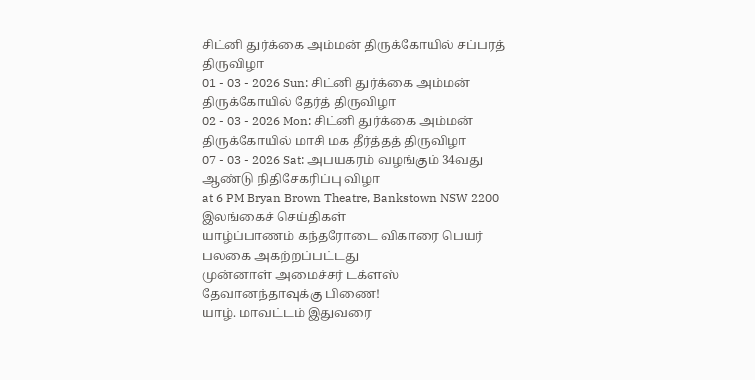சிட்னி துர்க்கை அம்மன் திருக்கோயில் சப்பரத் திருவிழா
01 - 03 - 2026 Sun: சிட்னி துர்க்கை அம்மன் திருக்கோயில் தேர்த் திருவிழா
02 - 03 - 2026 Mon: சிட்னி துர்க்கை அம்மன் திருக்கோயில் மாசி மக தீர்த்தத் திருவிழா
07 - 03 - 2026 Sat: அபயகரம் வழங்கும் 34வது ஆண்டு நிதிசேகரிப்பு விழா
at 6 PM Bryan Brown Theatre, Bankstown NSW 2200
இலங்கைச் செய்திகள்
யாழ்ப்பாணம் கந்தரோடை விகாரை பெயர் பலகை அகற்றப்பட்டது
முன்னாள் அமைச்சர் டக்ளஸ் தேவானந்தாவுக்கு பிணை!
யாழ். மாவட்டம் இதுவரை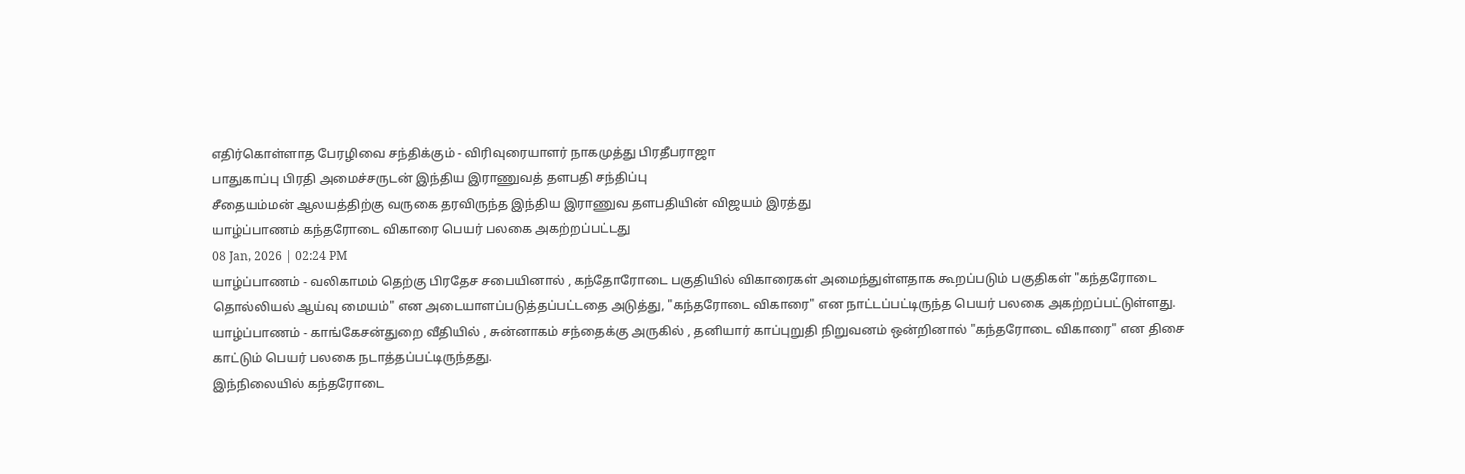எதிர்கொள்ளாத பேரழிவை சந்திக்கும் - விரிவுரையாளர் நாகமுத்து பிரதீபராஜா
பாதுகாப்பு பிரதி அமைச்சருடன் இந்திய இராணுவத் தளபதி சந்திப்பு
சீதையம்மன் ஆலயத்திற்கு வருகை தரவிருந்த இந்திய இராணுவ தளபதியின் விஜயம் இரத்து
யாழ்ப்பாணம் கந்தரோடை விகாரை பெயர் பலகை அகற்றப்பட்டது
08 Jan, 2026 | 02:24 PM
யாழ்ப்பாணம் - வலிகாமம் தெற்கு பிரதேச சபையினால் , கந்தோரோடை பகுதியில் விகாரைகள் அமைந்துள்ளதாக கூறப்படும் பகுதிகள் "கந்தரோடை தொல்லியல் ஆய்வு மையம்" என அடையாளப்படுத்தப்பட்டதை அடுத்து, "கந்தரோடை விகாரை" என நாட்டப்பட்டிருந்த பெயர் பலகை அகற்றப்பட்டுள்ளது.
யாழ்ப்பாணம் - காங்கேசன்துறை வீதியில் , சுன்னாகம் சந்தைக்கு அருகில் , தனியார் காப்புறுதி நிறுவனம் ஒன்றினால் "கந்தரோடை விகாரை" என திசை காட்டும் பெயர் பலகை நடாத்தப்பட்டிருந்தது.
இந்நிலையில் கந்தரோடை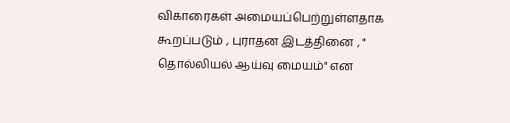விகாரைகள் அமையப்பெற்றுள்ளதாக கூறப்படும் , புராதன இடத்தினை , " தொல்லியல் ஆய்வு மையம்" என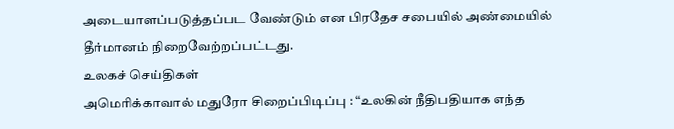அடையாளப்படுத்தப்பட வேண்டும் என பிரதேச சபையில் அண்மையில் தீர்மானம் நிறைவேற்றப்பட்டது.
உலகச் செய்திகள்
அமெரிக்காவால் மதுரோ சிறைப்பிடிப்பு : “உலகின் நீதிபதியாக எந்த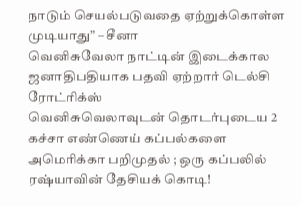நாடும் செயல்படுவதை ஏற்றுக்கொள்ள முடியாது” – சீனா
வெனிசுவேலா நாட்டின் இடைக்கால ஜனாதிபதியாக பதவி ஏற்றார் டெல்சி ரோட்ரிக்ஸ்
வெனிசுவெலாவுடன் தொடர்புடைய 2 கச்சா எண்ணெய் கப்பல்களை அமெரிக்கா பறிமுதல் ; ஒரு கப்பலில் ரஷ்யாவின் தேசியக் கொடி!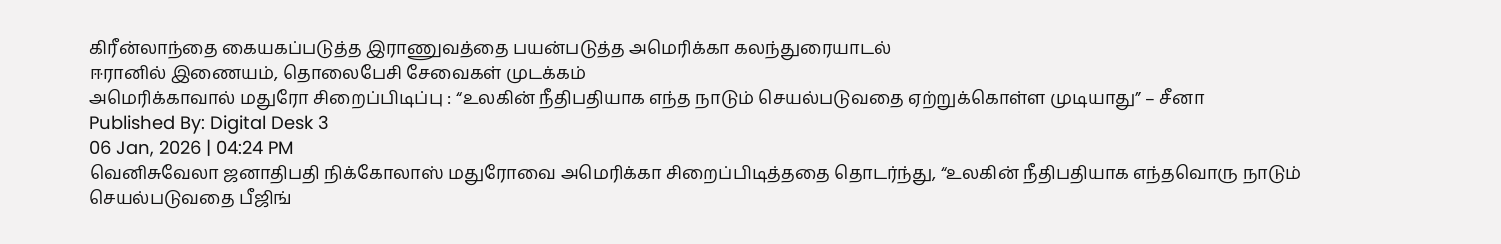கிரீன்லாந்தை கையகப்படுத்த இராணுவத்தை பயன்படுத்த அமெரிக்கா கலந்துரையாடல்
ஈரானில் இணையம், தொலைபேசி சேவைகள் முடக்கம்
அமெரிக்காவால் மதுரோ சிறைப்பிடிப்பு : “உலகின் நீதிபதியாக எந்த நாடும் செயல்படுவதை ஏற்றுக்கொள்ள முடியாது” – சீனா
Published By: Digital Desk 3
06 Jan, 2026 | 04:24 PM
வெனிசுவேலா ஜனாதிபதி நிக்கோலாஸ் மதுரோவை அமெரிக்கா சிறைப்பிடித்ததை தொடர்ந்து, “உலகின் நீதிபதியாக எந்தவொரு நாடும் செயல்படுவதை பீஜிங்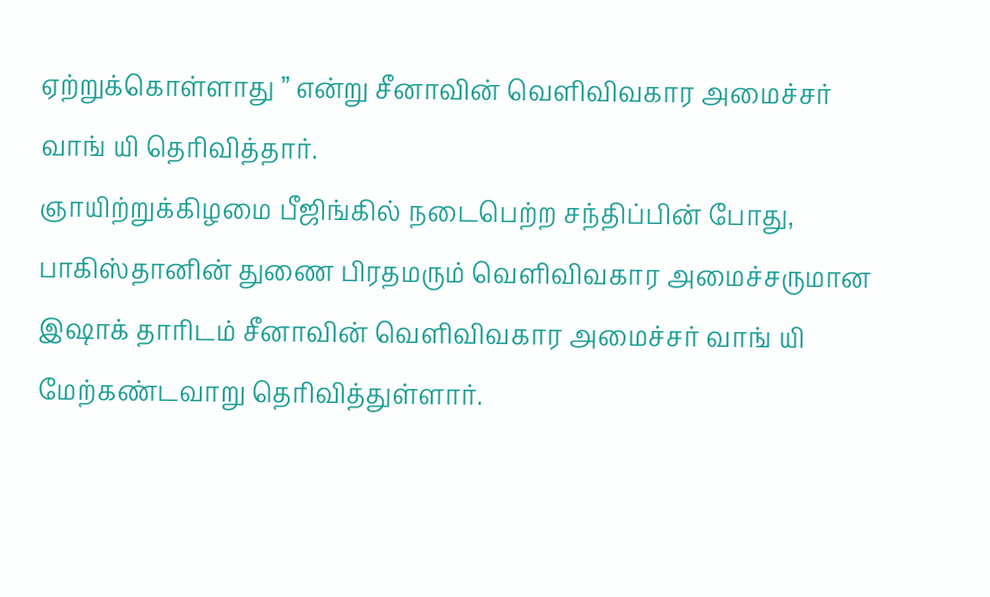ஏற்றுக்கொள்ளாது ” என்று சீனாவின் வெளிவிவகார அமைச்சர் வாங் யி தெரிவித்தார்.
ஞாயிற்றுக்கிழமை பீஜிங்கில் நடைபெற்ற சந்திப்பின் போது, பாகிஸ்தானின் துணை பிரதமரும் வெளிவிவகார அமைச்சருமான இஷாக் தாரிடம் சீனாவின் வெளிவிவகார அமைச்சர் வாங் யி மேற்கண்டவாறு தெரிவித்துள்ளார்.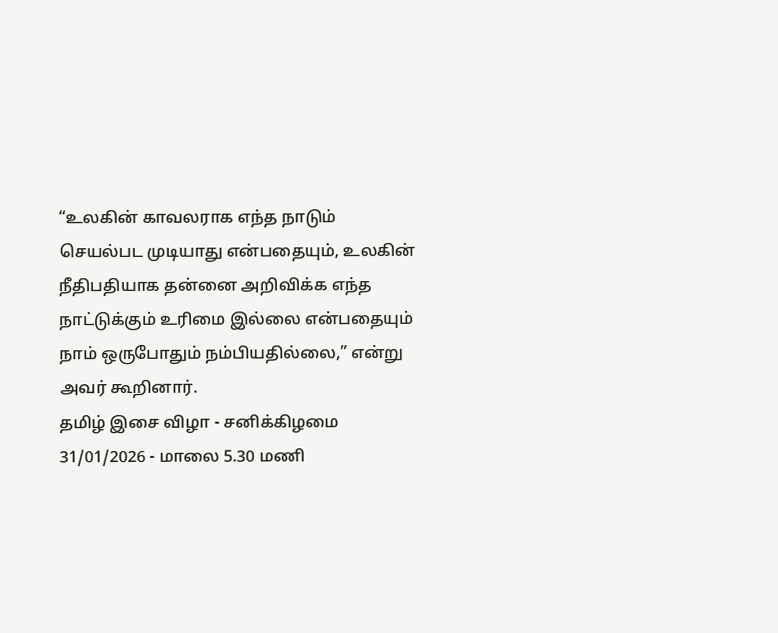“உலகின் காவலராக எந்த நாடும் செயல்பட முடியாது என்பதையும், உலகின் நீதிபதியாக தன்னை அறிவிக்க எந்த நாட்டுக்கும் உரிமை இல்லை என்பதையும் நாம் ஒருபோதும் நம்பியதில்லை,” என்று அவர் கூறினார்.
தமிழ் இசை விழா - சனிக்கிழமை 31/01/2026 - மாலை 5.30 மணி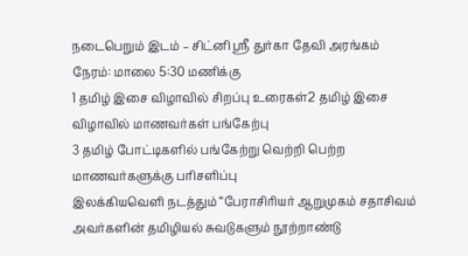நடைபெறும் இடம் – சிட்னி ஸ்ரீ துர்கா தேவி அரங்கம்
நேரம்: மாலை 5:30 மணிக்கு
1 தமிழ் இசை விழாவில் சிறப்பு உரைகள்2 தமிழ் இசை விழாவில் மாணவர்கள் பங்கேற்பு
3 தமிழ் போட்டிகளில் பங்கேற்று வெற்றி பெற்ற மாணவர்களுக்கு பரிசளிப்பு
இலக்கியவெளி நடத்தும் “பேராசிரியர் ஆறுமுகம் சதாசிவம் அவர்களின் தமிழியல் சுவடுகளும் நூற்றாண்டு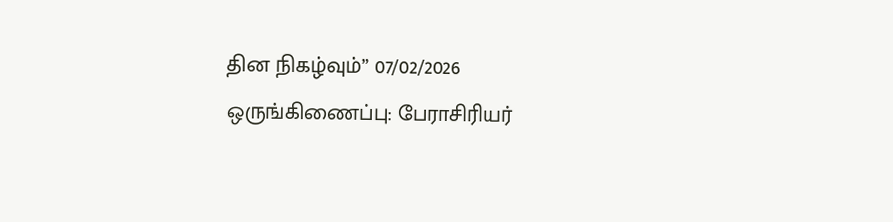தின நிகழ்வும்” 07/02/2026
ஒருங்கிணைப்பு: பேராசிரியர்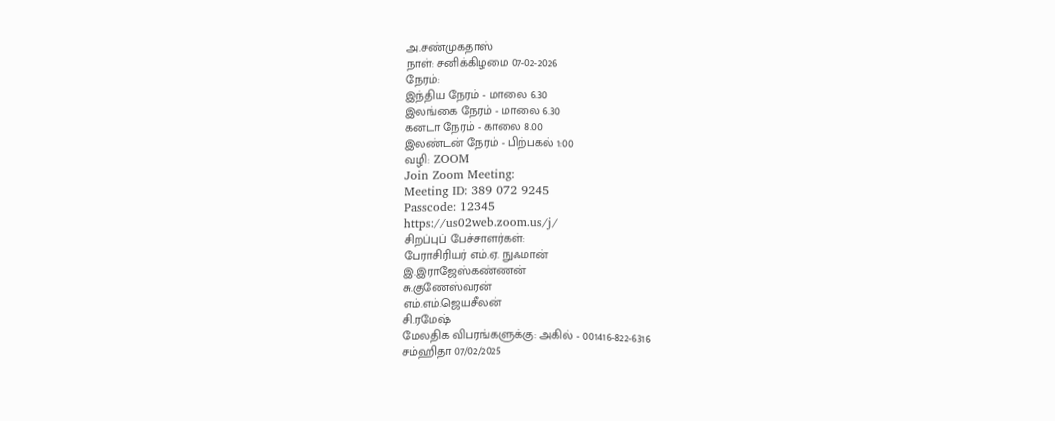அ.சண்முகதாஸ்
நாள்: சனிக்கிழமை 07-02-2026
நேரம்:
இந்திய நேரம் - மாலை 6.30
இலங்கை நேரம் - மாலை 6.30
கனடா நேரம் - காலை 8.00
இலண்டன் நேரம் - பிற்பகல் 1:00
வழி: ZOOM
Join Zoom Meeting:
Meeting ID: 389 072 9245
Passcode: 12345
https://us02web.zoom.us/j/
சிறப்புப் பேச்சாளர்கள்:
பேராசிரியர் எம்.ஏ. நுஃமான்
இ.இராஜேஸ்கண்ணன்
சு.குணேஸ்வரன்
எம்.எம்.ஜெயசீலன்
சி.ரமேஷ்
மேலதிக விபரங்களுக்கு: அகில் - 001416-822-6316
சம்ஹிதா 07/02/2025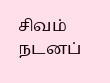சிவம் நடனப்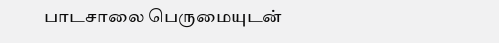பாடசாலை பெருமையுடன்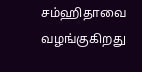சம்ஹிதாவை வழங்குகிறது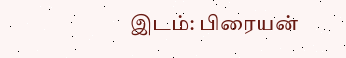இடம்: பிரையன்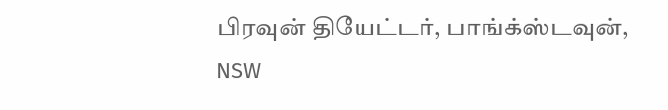பிரவுன் தியேட்டர், பாங்க்ஸ்டவுன், NSW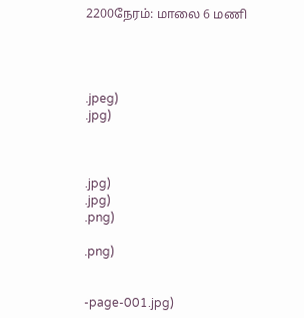2200நேரம்: மாலை 6 மணி




.jpeg)
.jpg)



.jpg)
.jpg)
.png)

.png)


-page-001.jpg)